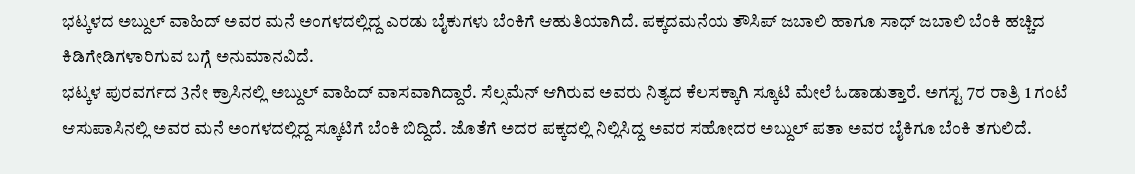ಭಟ್ಕಳದ ಅಬ್ದುಲ್ ವಾಹಿದ್ ಅವರ ಮನೆ ಅಂಗಳದಲ್ಲಿದ್ದ ಎರಡು ಬೈಕುಗಳು ಬೆಂಕಿಗೆ ಆಹುತಿಯಾಗಿದೆ. ಪಕ್ಕದಮನೆಯ ತೌಸಿಪ್ ಜಬಾಲಿ ಹಾಗೂ ಸಾಧ್ ಜಬಾಲಿ ಬೆಂಕಿ ಹಚ್ಚಿದ ಕಿಡಿಗೇಡಿಗಳಾರಿಗುವ ಬಗ್ಗೆ ಅನುಮಾನವಿದೆ.
ಭಟ್ಕಳ ಪುರವರ್ಗದ 3ನೇ ಕ್ರಾಸಿನಲ್ಲಿ ಅಬ್ದುಲ್ ವಾಹಿದ್ ವಾಸವಾಗಿದ್ದಾರೆ. ಸೆಲ್ಸಮೆನ್ ಆಗಿರುವ ಅವರು ನಿತ್ಯದ ಕೆಲಸಕ್ಕಾಗಿ ಸ್ಕೂಟಿ ಮೇಲೆ ಓಡಾಡುತ್ತಾರೆ. ಅಗಸ್ಟ 7ರ ರಾತ್ರಿ 1 ಗಂಟೆ ಆಸುಪಾಸಿನಲ್ಲಿ ಅವರ ಮನೆ ಅಂಗಳದಲ್ಲಿದ್ದ ಸ್ಕೂಟಿಗೆ ಬೆಂಕಿ ಬಿದ್ದಿದೆ. ಜೊತೆಗೆ ಅದರ ಪಕ್ಕದಲ್ಲಿ ನಿಲ್ಲಿಸಿದ್ದ ಅವರ ಸಹೋದರ ಅಬ್ದುಲ್ ಪತಾ ಅವರ ಬೈಕಿಗೂ ಬೆಂಕಿ ತಗುಲಿದೆ.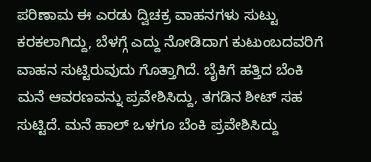ಪರಿಣಾಮ ಈ ಎರಡು ದ್ವಿಚಕ್ರ ವಾಹನಗಳು ಸುಟ್ಟು ಕರಕಲಾಗಿದ್ದು, ಬೆಳಗ್ಗೆ ಎದ್ದು ನೋಡಿದಾಗ ಕುಟುಂಬದವರಿಗೆ ವಾಹನ ಸುಟ್ಟಿರುವುದು ಗೊತ್ತಾಗಿದೆ. ಬೈಕಿಗೆ ಹತ್ತಿದ ಬೆಂಕಿ ಮನೆ ಆವರಣವನ್ನು ಪ್ರವೇಶಿಸಿದ್ದು, ತಗಡಿನ ಶೀಟ್ ಸಹ ಸುಟ್ಟಿದೆ. ಮನೆ ಹಾಲ್ ಒಳಗೂ ಬೆಂಕಿ ಪ್ರವೇಶಿಸಿದ್ದು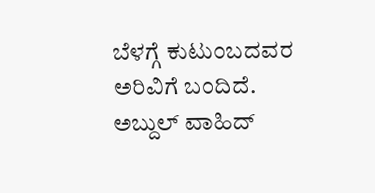ಬೆಳಗ್ಗೆ ಕುಟುಂಬದವರ ಅರಿವಿಗೆ ಬಂದಿದೆ.
ಅಬ್ದುಲ್ ವಾಹಿದ್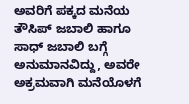ಅವರಿಗೆ ಪಕ್ಕದ ಮನೆಯ ತೌಸಿಪ್ ಜಬಾಲಿ ಹಾಗೂ ಸಾಧ್ ಜಬಾಲಿ ಬಗ್ಗೆ ಅನುಮಾನವಿದ್ದು, ಅವರೇ ಅಕ್ರಮವಾಗಿ ಮನೆಯೊಳಗೆ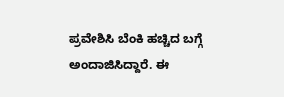ಪ್ರವೇಶಿಸಿ ಬೆಂಕಿ ಹಚ್ಚಿದ ಬಗ್ಗೆ ಅಂದಾಜಿಸಿದ್ದಾರೆ. ಈ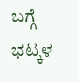ಬಗ್ಗೆ ಭಟ್ಕಳ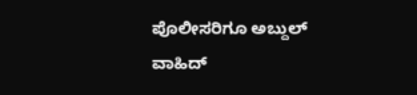ಪೊಲೀಸರಿಗೂ ಅಬ್ದುಲ್ ವಾಹಿದ್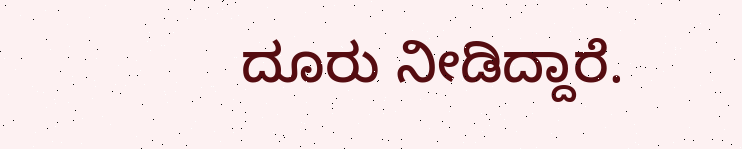ದೂರು ನೀಡಿದ್ದಾರೆ.